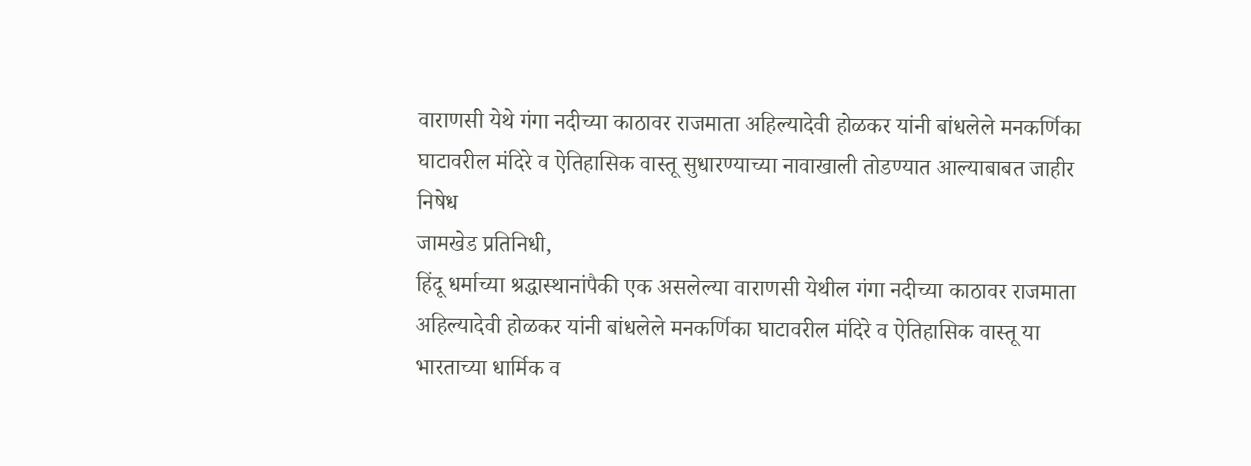वाराणसी येथे गंगा नदीच्या काठावर राजमाता अहिल्यादेवी होळकर यांनी बांधलेले मनकर्णिका घाटावरील मंदिरे व ऐतिहासिक वास्तू सुधारण्याच्या नावाखाली तोडण्यात आल्याबाबत जाहीर निषेध
जामखेड प्रतिनिधी,
हिंदू धर्माच्या श्रद्धास्थानांपैकी एक असलेल्या वाराणसी येथील गंगा नदीच्या काठावर राजमाता अहिल्यादेवी होळकर यांनी बांधलेले मनकर्णिका घाटावरील मंदिरे व ऐतिहासिक वास्तू या भारताच्या धार्मिक व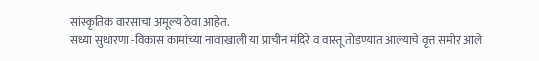सांस्कृतिक वारसाचा अमूल्य ठेवा आहेत.
सध्या सुधारणा -विकास कामांच्या नावाखाली या प्राचीन मंदिरे व वास्तू तोडण्यात आल्याचे वृत्त समोर आले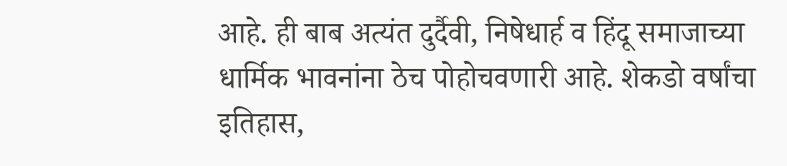आहे. ही बाब अत्यंत दुर्दैवी, निषेधार्ह व हिंदू समाजाच्या धार्मिक भावनांना ठेच पोहोचवणारी आहे. शेकडो वर्षांचा इतिहास,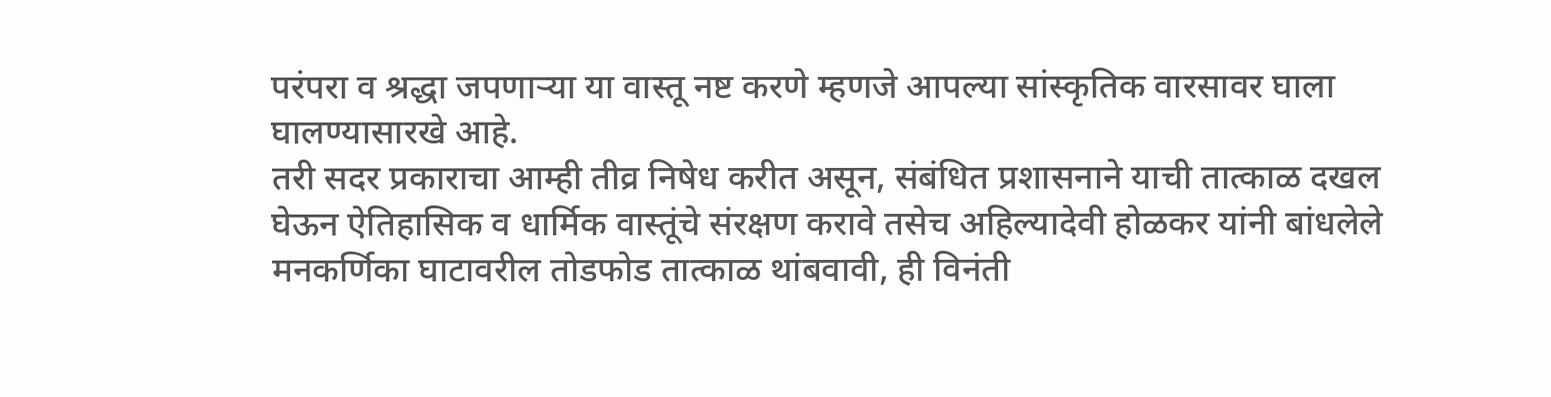परंपरा व श्रद्धा जपणाऱ्या या वास्तू नष्ट करणे म्हणजे आपल्या सांस्कृतिक वारसावर घाला घालण्यासारखे आहे.
तरी सदर प्रकाराचा आम्ही तीव्र निषेध करीत असून, संबंधित प्रशासनाने याची तात्काळ दखल घेऊन ऐतिहासिक व धार्मिक वास्तूंचे संरक्षण करावे तसेच अहिल्यादेवी होळकर यांनी बांधलेले मनकर्णिका घाटावरील तोडफोड तात्काळ थांबवावी, ही विनंती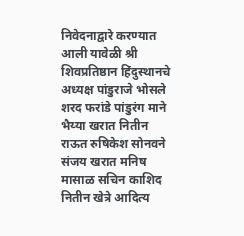निवेदनाद्वारे करण्यात आली यावेळी श्री शिवप्रतिष्ठान हिंदुस्थानचे अध्यक्ष पांडुराजे भोसले शरद फरांडे पांडुरंग माने भैय्या खरात नितीन राऊत रुषिकेश सोनवने संजय खरात मनिष मासाळ सचिन काशिद नितीन खेत्रे आदित्य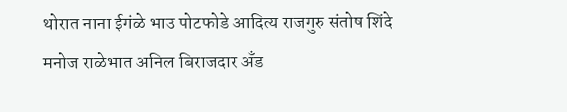थोरात नाना ईगंळे भाउ पोटफोडे आदित्य राजगुरु संतोष शिंदे मनोज राळेभात अनिल बिराजदार अँड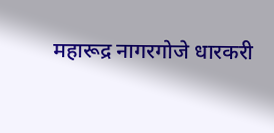महारूद्र नागरगोजे धारकरी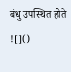बंधु उपस्थित होते
![]()